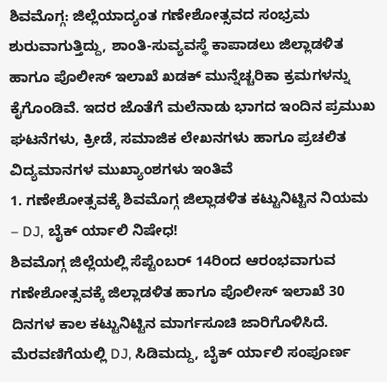ಶಿವಮೊಗ್ಗ: ಜಿಲ್ಲೆಯಾದ್ಯಂತ ಗಣೇಶೋತ್ಸವದ ಸಂಭ್ರಮ ಶುರುವಾಗುತ್ತಿದ್ದು, ಶಾಂತಿ-ಸುವ್ಯವಸ್ಥೆ ಕಾಪಾಡಲು ಜಿಲ್ಲಾಡಳಿತ ಹಾಗೂ ಪೊಲೀಸ್ ಇಲಾಖೆ ಖಡಕ್ ಮುನ್ನೆಚ್ಚರಿಕಾ ಕ್ರಮಗಳನ್ನು ಕೈಗೊಂಡಿವೆ. ಇದರ ಜೊತೆಗೆ ಮಲೆನಾಡು ಭಾಗದ ಇಂದಿನ ಪ್ರಮುಖ ಘಟನೆಗಳು, ಕ್ರೀಡೆ, ಸಮಾಜಿಕ ಲೇಖನಗಳು ಹಾಗೂ ಪ್ರಚಲಿತ ವಿದ್ಯಮಾನಗಳ ಮುಖ್ಯಾಂಶಗಳು ಇಂತಿವೆ
1. ಗಣೇಶೋತ್ಸವಕ್ಕೆ ಶಿವಮೊಗ್ಗ ಜಿಲ್ಲಾಡಳಿತ ಕಟ್ಟುನಿಟ್ಟಿನ ನಿಯಮ – DJ, ಬೈಕ್ ರ್ಯಾಲಿ ನಿಷೇಧ!
ಶಿವಮೊಗ್ಗ ಜಿಲ್ಲೆಯಲ್ಲಿ ಸೆಪ್ಟೆಂಬರ್ 14ರಿಂದ ಆರಂಭವಾಗುವ ಗಣೇಶೋತ್ಸವಕ್ಕೆ ಜಿಲ್ಲಾಡಳಿತ ಹಾಗೂ ಪೊಲೀಸ್ ಇಲಾಖೆ 30 ದಿನಗಳ ಕಾಲ ಕಟ್ಟುನಿಟ್ಟಿನ ಮಾರ್ಗಸೂಚಿ ಜಾರಿಗೊಳಿಸಿದೆ. ಮೆರವಣಿಗೆಯಲ್ಲಿ DJ, ಸಿಡಿಮದ್ದು, ಬೈಕ್ ರ್ಯಾಲಿ ಸಂಪೂರ್ಣ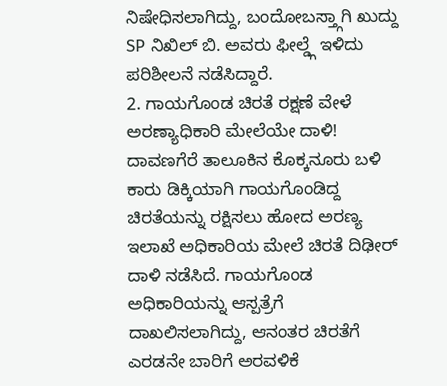ನಿಷೇಧಿಸಲಾಗಿದ್ದು, ಬಂದೋಬಸ್ತ್ಗಾಗಿ ಖುದ್ದು SP ನಿಖಿಲ್ ಬಿ. ಅವರು ಫೀಲ್ಡ್ಗೆ ಇಳಿದು ಪರಿಶೀಲನೆ ನಡೆಸಿದ್ದಾರೆ.
2. ಗಾಯಗೊಂಡ ಚಿರತೆ ರಕ್ಷಣೆ ವೇಳೆ ಅರಣ್ಯಾಧಿಕಾರಿ ಮೇಲೆಯೇ ದಾಳಿ!
ದಾವಣಗೆರೆ ತಾಲೂಕಿನ ಕೊಕ್ಕನೂರು ಬಳಿ ಕಾರು ಡಿಕ್ಕಿಯಾಗಿ ಗಾಯಗೊಂಡಿದ್ದ ಚಿರತೆಯನ್ನು ರಕ್ಷಿಸಲು ಹೋದ ಅರಣ್ಯ ಇಲಾಖೆ ಅಧಿಕಾರಿಯ ಮೇಲೆ ಚಿರತೆ ದಿಢೀರ್ ದಾಳಿ ನಡೆಸಿದೆ. ಗಾಯಗೊಂಡ ಅಧಿಕಾರಿಯನ್ನು ಆಸ್ಪತ್ರೆಗೆ ದಾಖಲಿಸಲಾಗಿದ್ದು, ಆನಂತರ ಚಿರತೆಗೆ ಎರಡನೇ ಬಾರಿಗೆ ಅರವಳಿಕೆ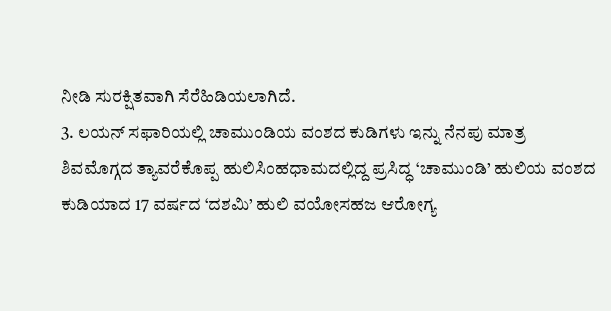ನೀಡಿ ಸುರಕ್ಷಿತವಾಗಿ ಸೆರೆಹಿಡಿಯಲಾಗಿದೆ.
3. ಲಯನ್ ಸಫಾರಿಯಲ್ಲಿ ಚಾಮುಂಡಿಯ ವಂಶದ ಕುಡಿಗಳು ಇನ್ನು ನೆನಪು ಮಾತ್ರ
ಶಿವಮೊಗ್ಗದ ತ್ಯಾವರೆಕೊಪ್ಪ ಹುಲಿಸಿಂಹಧಾಮದಲ್ಲಿದ್ದ ಪ್ರಸಿದ್ಧ ‘ಚಾಮುಂಡಿ’ ಹುಲಿಯ ವಂಶದ ಕುಡಿಯಾದ 17 ವರ್ಷದ ‘ದಶಮಿ’ ಹುಲಿ ವಯೋಸಹಜ ಆರೋಗ್ಯ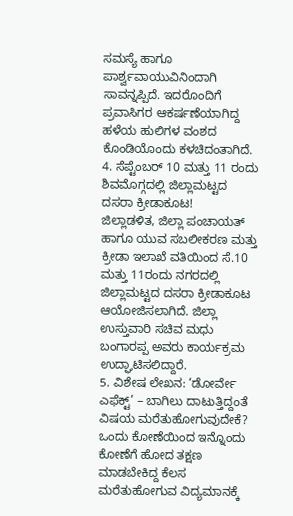ಸಮಸ್ಯೆ ಹಾಗೂ ಪಾರ್ಶ್ವವಾಯುವಿನಿಂದಾಗಿ ಸಾವನ್ನಪ್ಪಿದೆ. ಇದರೊಂದಿಗೆ ಪ್ರವಾಸಿಗರ ಆಕರ್ಷಣೆಯಾಗಿದ್ದ ಹಳೆಯ ಹುಲಿಗಳ ವಂಶದ ಕೊಂಡಿಯೊಂದು ಕಳಚಿದಂತಾಗಿದೆ.
4. ಸೆಪ್ಟೆಂಬರ್ 10 ಮತ್ತು 11 ರಂದು ಶಿವಮೊಗ್ಗದಲ್ಲಿ ಜಿಲ್ಲಾಮಟ್ಟದ ದಸರಾ ಕ್ರೀಡಾಕೂಟ!
ಜಿಲ್ಲಾಡಳಿತ, ಜಿಲ್ಲಾ ಪಂಚಾಯತ್ ಹಾಗೂ ಯುವ ಸಬಲೀಕರಣ ಮತ್ತು ಕ್ರೀಡಾ ಇಲಾಖೆ ವತಿಯಿಂದ ಸೆ.10 ಮತ್ತು 11ರಂದು ನಗರದಲ್ಲಿ ಜಿಲ್ಲಾಮಟ್ಟದ ದಸರಾ ಕ್ರೀಡಾಕೂಟ ಆಯೋಜಿಸಲಾಗಿದೆ. ಜಿಲ್ಲಾ ಉಸ್ತುವಾರಿ ಸಚಿವ ಮಧು ಬಂಗಾರಪ್ಪ ಅವರು ಕಾರ್ಯಕ್ರಮ ಉದ್ಘಾಟಿಸಲಿದ್ದಾರೆ.
5. ವಿಶೇಷ ಲೇಖನ: ‘ಡೋರ್ವೇ ಎಫೆಕ್ಟ್’ – ಬಾಗಿಲು ದಾಟುತ್ತಿದ್ದಂತೆ ವಿಷಯ ಮರೆತುಹೋಗುವುದೇಕೆ?
ಒಂದು ಕೋಣೆಯಿಂದ ಇನ್ನೊಂದು ಕೋಣೆಗೆ ಹೋದ ತಕ್ಷಣ ಮಾಡಬೇಕಿದ್ದ ಕೆಲಸ ಮರೆತುಹೋಗುವ ವಿದ್ಯಮಾನಕ್ಕೆ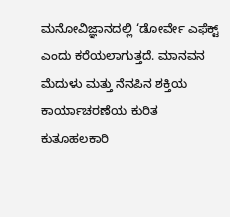ಮನೋವಿಜ್ಞಾನದಲ್ಲಿ ‘ಡೋರ್ವೇ ಎಫೆಕ್ಟ್ ಎಂದು ಕರೆಯಲಾಗುತ್ತದೆ. ಮಾನವನ ಮೆದುಳು ಮತ್ತು ನೆನಪಿನ ಶಕ್ತಿಯ ಕಾರ್ಯಾಚರಣೆಯ ಕುರಿತ ಕುತೂಹಲಕಾರಿ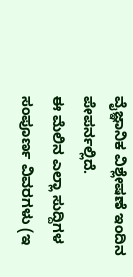ವೈಜ್ಞಾನಿಕ ವಿಶ್ಲೇಷಣೆ ಇಂದಿನ ಪೇಪರ್ನಲ್ಲಿದೆ.
ಈ ಮೆಲಿನ ಎಲ್ಲಾ ಸುದ್ದಿಗಳ ಸಂಪೂರ್ಣ ವಿವರಗಳು (ಇ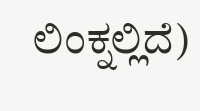ಲಿಂಕ್ನಲ್ಲಿದೆ)